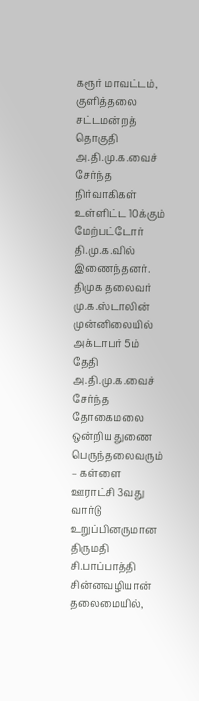கரூர் மாவட்டம், குளித்தலை சட்டமன்றத் தொகுதி அ.தி.மு.க.வைச் சேர்ந்த நிர்வாகிகள் உள்ளிட்ட 10க்கும் மேற்பட்டோர் தி.மு.க.வில் இணைந்தனர்.
திமுக தலைவர் மு.க.ஸ்டாலின் முன்னிலையில் அக்டாபர் 5ம் தேதி அ.தி.மு.க.வைச் சேர்ந்த தோகைமலை ஒன்றிய துணை பெருந்தலைவரும் – கள்ளை ஊராட்சி 3வது வார்டு உறுப்பினருமான திருமதி சி.பாப்பாத்தி சின்னவழியான் தலைமையில்,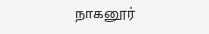நாகனூர்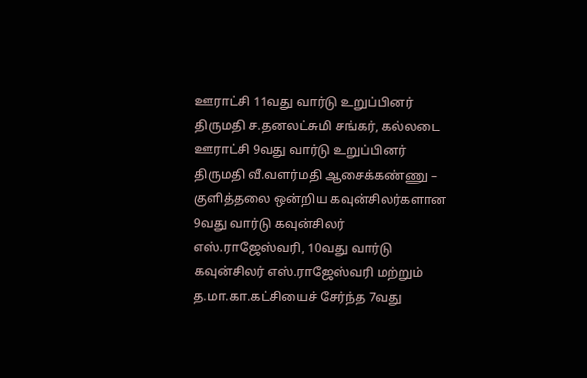ஊராட்சி 11வது வார்டு உறுப்பினர் திருமதி ச.தனலட்சுமி சங்கர், கல்லடை ஊராட்சி 9வது வார்டு உறுப்பினர் திருமதி வீ.வளர்மதி ஆசைக்கண்ணு – குளித்தலை ஒன்றிய கவுன்சிலர்களான 9வது வார்டு கவுன்சிலர் எஸ்.ராஜேஸ்வரி, 10வது வார்டு கவுன்சிலர் எஸ்.ராஜேஸ்வரி மற்றும் த.மா.கா.கட்சியைச் சேர்ந்த 7வது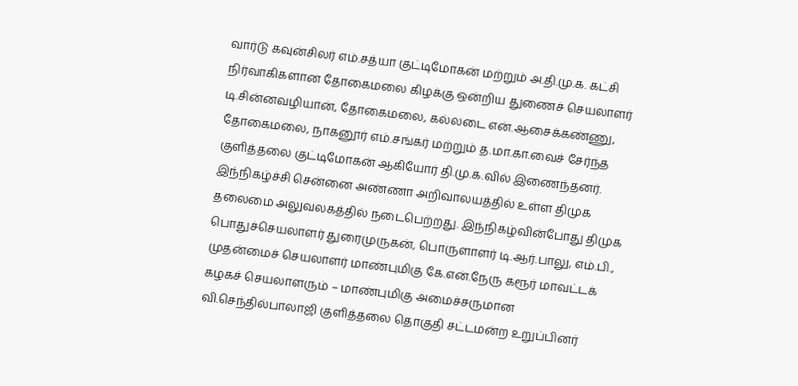வார்டு கவுன்சிலர் எம்.சத்யா குட்டிமோகன் மற்றும் அ.தி.மு.க. கட்சி நிர்வாகிகளான தோகைமலை கிழக்கு ஒன்றிய துணைச் செயலாளர் டி.சின்னவழியான், தோகைமலை, கல்லடை என்.ஆசைக்கண்ணு, தோகைமலை, நாகனூர் எம்.சங்கர் மற்றும் த.மா.கா.வைச் சேர்ந்த குளித்தலை குட்டிமோகன் ஆகியோர் தி.மு.க.வில் இணைந்தனர். இந்நிகழ்ச்சி சென்னை அண்ணா அறிவாலயத்தில் உள்ள திமுக தலைமை அலுவலகத்தில் நடைபெற்றது. இந்நிகழ்வின்போது திமுக பொதுச்செயலாளர் துரைமுருகன், பொருளாளர் டி.ஆர்.பாலு, எம்.பி., முதன்மைச் செயலாளர் மாண்புமிகு கே.என்.நேரு கரூர் மாவட்டக் கழகச் செயலாளரும் – மாண்புமிகு அமைச்சருமான வி.செந்தில்பாலாஜி குளித்தலை தொகுதி சட்டமன்ற உறுப்பினர்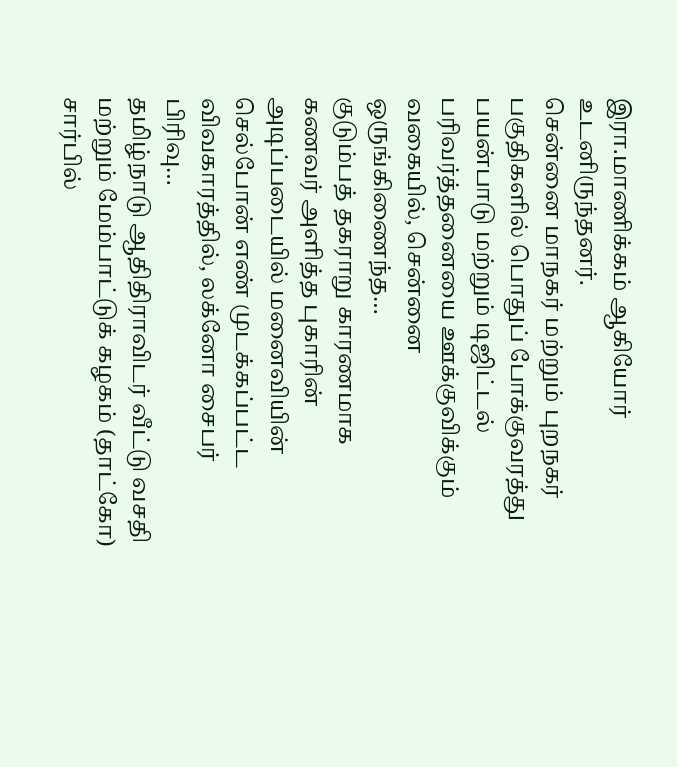இரா.மாணிக்கம் ஆகியோர் உடனிருந்தனர்.
சென்னை மாநகர் மற்றும் புறநகர் பகுதிகளில் பொதுப் போக்குவரத்து பயன்பாடு மற்றும் டிஜிட்டல் பரிவர்த்தனையை ஊக்குவிக்கும் வகையில், சென்னை ஒருங்கிணைந்த…
குடும்பத் தகராறு காரணமாக கணவர் அளித்த புகாரின் அடிப்படையில் மனைவியின் செல்போன் எண் முடக்கப்பட்ட விவகாரத்தில், லக்னோ சைபர் பிரிவு…
தமிழ்நாடு ஆதிதிராவிடர் வீட்டு வசதி மற்றும் மேம்பாட்டுக் கழகம் (தாட்கோ) சார்பில்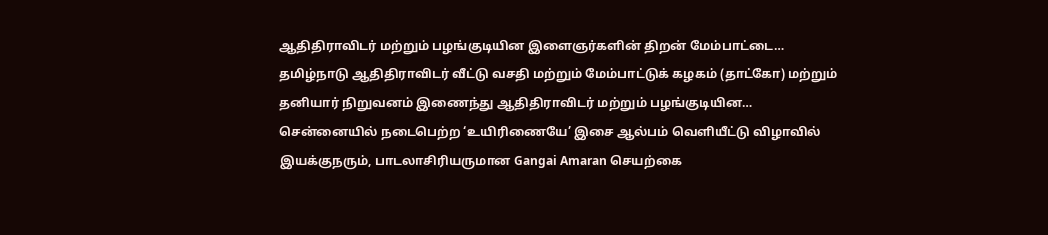ஆதிதிராவிடர் மற்றும் பழங்குடியின இளைஞர்களின் திறன் மேம்பாட்டை…
தமிழ்நாடு ஆதிதிராவிடர் வீட்டு வசதி மற்றும் மேம்பாட்டுக் கழகம் (தாட்கோ) மற்றும் தனியார் நிறுவனம் இணைந்து ஆதிதிராவிடர் மற்றும் பழங்குடியின…
சென்னையில் நடைபெற்ற ‘உயிரிணையே’ இசை ஆல்பம் வெளியீட்டு விழாவில் இயக்குநரும், பாடலாசிரியருமான Gangai Amaran செயற்கை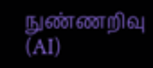நுண்ணறிவு (AI)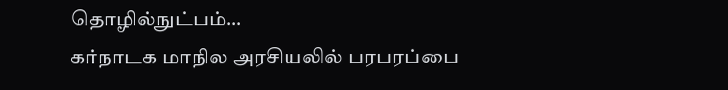தொழில்நுட்பம்…
கர்நாடக மாநில அரசியலில் பரபரப்பை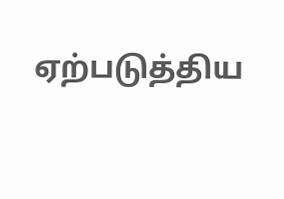ஏற்படுத்திய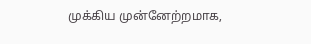முக்கிய முன்னேற்றமாக,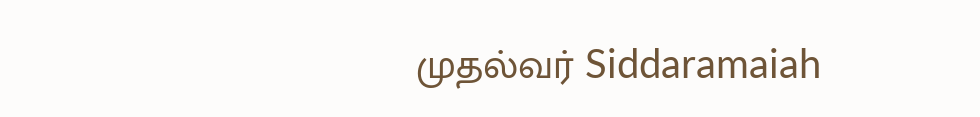முதல்வர் Siddaramaiah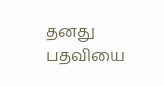தனது பதவியை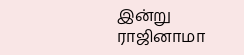இன்று ராஜினாமா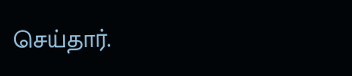செய்தார்.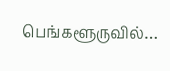பெங்களூருவில்…